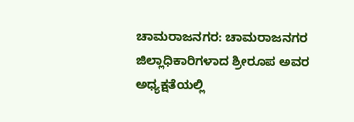ಚಾಮರಾಜನಗರ: ಚಾಮರಾಜನಗರ ಜಿಲ್ಲಾಧಿಕಾರಿಗಳಾದ ಶ್ರೀರೂಪ ಅವರ ಅಧ್ಯಕ್ಷತೆಯಲ್ಲಿ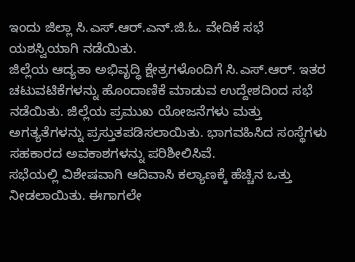ಇಂದು ಜಿಲ್ಲಾ ಸಿ.ಎಸ್.ಆರ್.ಎನ್.ಜಿ.ಓ. ವೇದಿಕೆ ಸಭೆ ಯಶಸ್ವಿಯಾಗಿ ನಡೆಯಿತು.
ಜಿಲ್ಲೆಯ ಆದ್ಯತಾ ಅಭಿವೃದ್ಧಿ ಕ್ಷೇತ್ರಗಳೊಂದಿಗೆ ಸಿ.ಎಸ್.ಆರ್. ಇತರ ಚಟುವಟಿಕೆಗಳನ್ನು ಹೊಂದಾಣಿಕೆ ಮಾಡುವ ಉದ್ದೇಶದಿಂದ ಸಭೆ ನಡೆಯಿತು. ಜಿಲ್ಲೆಯ ಪ್ರಮುಖ ಯೋಜನೆಗಳು ಮತ್ತು ಅಗತ್ಯತೆಗಳನ್ನು ಪ್ರಸ್ತುತಪಡಿಸಲಾಯಿತು. ಭಾಗವಹಿಸಿದ ಸಂಸ್ಥೆಗಳು ಸಹಕಾರದ ಅವಕಾಶಗಳನ್ನು ಪರಿಶೀಲಿಸಿವೆ.
ಸಭೆಯಲ್ಲಿ ವಿಶೇಷವಾಗಿ ಆದಿವಾಸಿ ಕಲ್ಯಾಣಕ್ಕೆ ಹೆಚ್ಚಿನ ಒತ್ತು ನೀಡಲಾಯಿತು. ಈಗಾಗಲೇ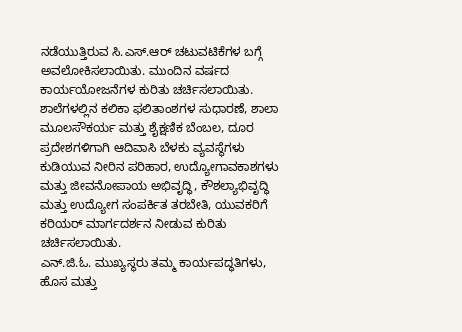ನಡೆಯುತ್ತಿರುವ ಸಿ.ಎಸ್.ಆರ್ ಚಟುವಟಿಕೆಗಳ ಬಗ್ಗೆ ಅವಲೋಕಿಸಲಾಯಿತು. ಮುಂದಿನ ವರ್ಷದ ಕಾರ್ಯಯೋಜನೆಗಳ ಕುರಿತು ಚರ್ಚಿಸಲಾಯಿತು.
ಶಾಲೆಗಳಲ್ಲಿನ ಕಲಿಕಾ ಫಲಿತಾಂಶಗಳ ಸುಧಾರಣೆ, ಶಾಲಾ ಮೂಲಸೌಕರ್ಯ ಮತ್ತು ಶೈಕ್ಷಣಿಕ ಬೆಂಬಲ, ದೂರ ಪ್ರದೇಶಗಳಿಗಾಗಿ ಆದಿವಾಸಿ ಬೆಳಕು ವ್ಯವಸ್ಥೆಗಳು ಕುಡಿಯುವ ನೀರಿನ ಪರಿಹಾರ, ಉದ್ಯೋಗಾವಕಾಶಗಳು ಮತ್ತು ಜೀವನೋಪಾಯ ಅಭಿವೃದ್ಧಿ, ಕೌಶಲ್ಯಾಭಿವೃದ್ಧಿ ಮತ್ತು ಉದ್ಯೋಗ ಸಂಪರ್ಕಿತ ತರಬೇತಿ, ಯುವಕರಿಗೆ ಕರಿಯರ್ ಮಾರ್ಗದರ್ಶನ ನೀಡುವ ಕುರಿತು ಚರ್ಚಿಸಲಾಯಿತು.
ಎನ್.ಜಿ.ಓ. ಮುಖ್ಯಸ್ಥರು ತಮ್ಮ ಕಾರ್ಯಪದ್ಧತಿಗಳು, ಹೊಸ ಮತ್ತು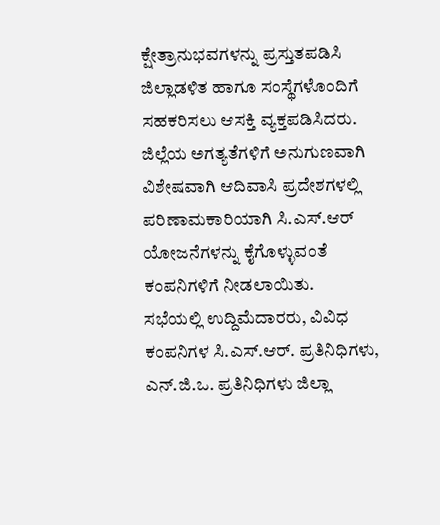ಕ್ಷೇತ್ರಾನುಭವಗಳನ್ನು ಪ್ರಸ್ತುತಪಡಿಸಿ ಜಿಲ್ಲಾಡಳಿತ ಹಾಗೂ ಸಂಸ್ಥೆಗಳೊಂದಿಗೆ ಸಹಕರಿಸಲು ಆಸಕ್ತಿ ವ್ಯಕ್ತಪಡಿಸಿದರು. ಜಿಲ್ಲೆಯ ಅಗತ್ಯತೆಗಳಿಗೆ ಅನುಗುಣವಾಗಿ ವಿಶೇಷವಾಗಿ ಆದಿವಾಸಿ ಪ್ರದೇಶಗಳಲ್ಲಿ ಪರಿಣಾಮಕಾರಿಯಾಗಿ ಸಿ.ಎಸ್.ಆರ್ ಯೋಜನೆಗಳನ್ನು ಕೈಗೊಳ್ಳುವಂತೆ ಕಂಪನಿಗಳಿಗೆ ನೀಡಲಾಯಿತು.
ಸಭೆಯಲ್ಲಿ ಉದ್ದಿಮೆದಾರರು, ವಿವಿಧ ಕಂಪನಿಗಳ ಸಿ.ಎಸ್.ಆರ್. ಪ್ರತಿನಿಧಿಗಳು, ಎನ್.ಜಿ.ಒ. ಪ್ರತಿನಿಧಿಗಳು ಜಿಲ್ಲಾ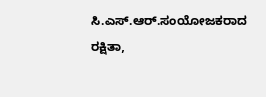ಸಿ.ಎಸ್.ಆರ್.ಸಂಯೋಜಕರಾದ ರಕ್ಷಿತಾ,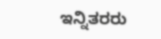ಇನ್ನಿತರರು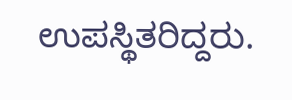ಉಪಸ್ಥಿತರಿದ್ದರು.